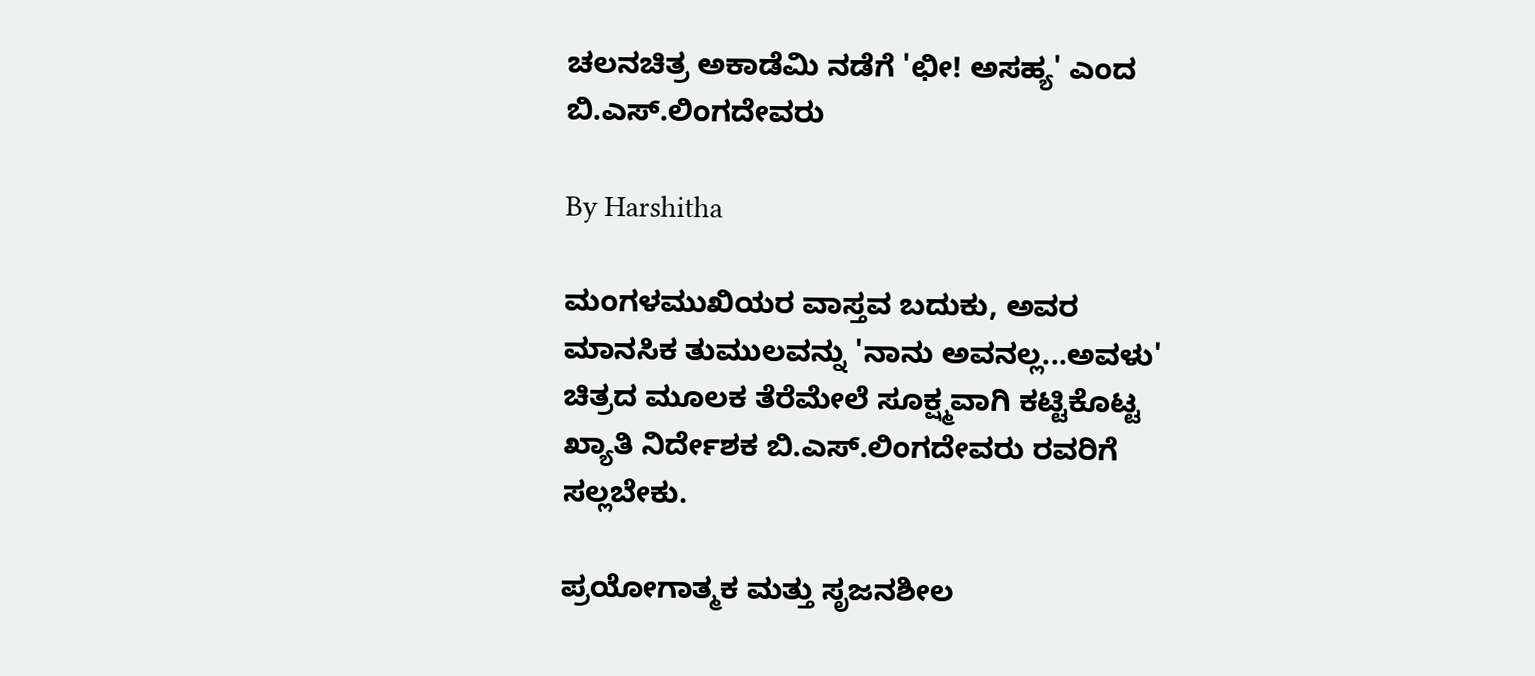ಚಲನಚಿತ್ರ ಅಕಾಡೆಮಿ ನಡೆಗೆ 'ಛೀ! ಅಸಹ್ಯ' ಎಂದ ಬಿ.ಎಸ್.ಲಿಂಗದೇವರು

By Harshitha

ಮಂಗಳಮುಖಿಯರ ವಾಸ್ತವ ಬದುಕು, ಅವರ ಮಾನಸಿಕ ತುಮುಲವನ್ನು 'ನಾನು ಅವನಲ್ಲ...ಅವಳು' ಚಿತ್ರದ ಮೂಲಕ ತೆರೆಮೇಲೆ ಸೂಕ್ಷ್ಮವಾಗಿ ಕಟ್ಟಿಕೊಟ್ಟ ಖ್ಯಾತಿ ನಿರ್ದೇಶಕ ಬಿ.ಎಸ್.ಲಿಂಗದೇವರು ರವರಿಗೆ ಸಲ್ಲಬೇಕು.

ಪ್ರಯೋಗಾತ್ಮಕ ಮತ್ತು ಸೃಜನಶೀಲ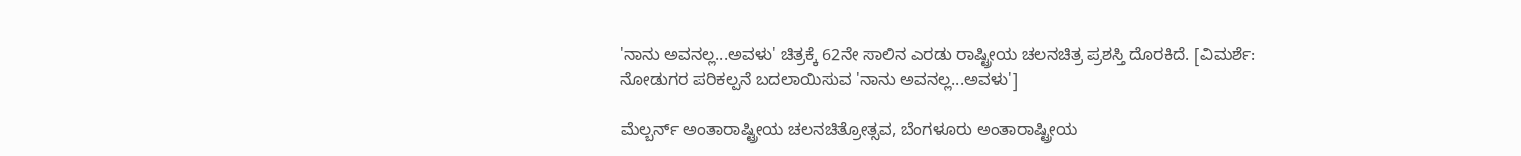'ನಾನು ಅವನಲ್ಲ...ಅವಳು' ಚಿತ್ರಕ್ಕೆ 62ನೇ ಸಾಲಿನ ಎರಡು ರಾಷ್ಟ್ರೀಯ ಚಲನಚಿತ್ರ ಪ್ರಶಸ್ತಿ ದೊರಕಿದೆ. [ವಿಮರ್ಶೆ: ನೋಡುಗರ ಪರಿಕಲ್ಪನೆ ಬದಲಾಯಿಸುವ 'ನಾನು ಅವನಲ್ಲ...ಅವಳು']

ಮೆಲ್ಬರ್ನ್ ಅಂತಾರಾಷ್ಟ್ರೀಯ ಚಲನಚಿತ್ರೋತ್ಸವ, ಬೆಂಗಳೂರು ಅಂತಾರಾಷ್ಟ್ರೀಯ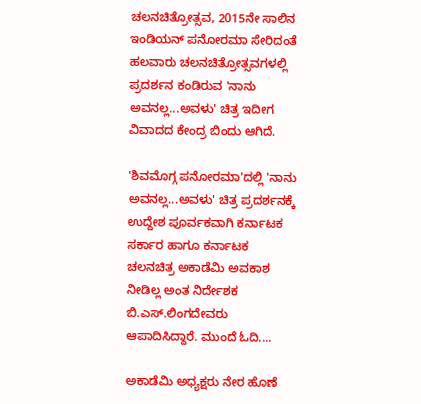ಚಲನಚಿತ್ರೋತ್ಸವ, 2015ನೇ ಸಾಲಿನ ಇಂಡಿಯನ್ ಪನೋರಮಾ ಸೇರಿದಂತೆ ಹಲವಾರು ಚಲನಚಿತ್ರೋತ್ಸವಗಳಲ್ಲಿ ಪ್ರದರ್ಶನ ಕಂಡಿರುವ 'ನಾನು ಅವನಲ್ಲ...ಅವಳು' ಚಿತ್ರ ಇದೀಗ ವಿವಾದದ ಕೇಂದ್ರ ಬಿಂದು ಆಗಿದೆ.

'ಶಿವಮೊಗ್ಗ ಪನೋರಮಾ'ದಲ್ಲಿ 'ನಾನು ಅವನಲ್ಲ...ಅವಳು' ಚಿತ್ರ ಪ್ರದರ್ಶನಕ್ಕೆ ಉದ್ದೇಶ ಪೂರ್ವಕವಾಗಿ ಕರ್ನಾಟಕ ಸರ್ಕಾರ ಹಾಗೂ ಕರ್ನಾಟಕ ಚಲನಚಿತ್ರ ಅಕಾಡೆಮಿ ಅವಕಾಶ ನೀಡಿಲ್ಲ ಅಂತ ನಿರ್ದೇಶಕ ಬಿ.ಎಸ್.ಲಿಂಗದೇವರು ಆಪಾದಿಸಿದ್ದಾರೆ. ಮುಂದೆ ಓದಿ....

ಅಕಾಡೆಮಿ ಅಧ್ಯಕ್ಷರು ನೇರ ಹೊಣೆ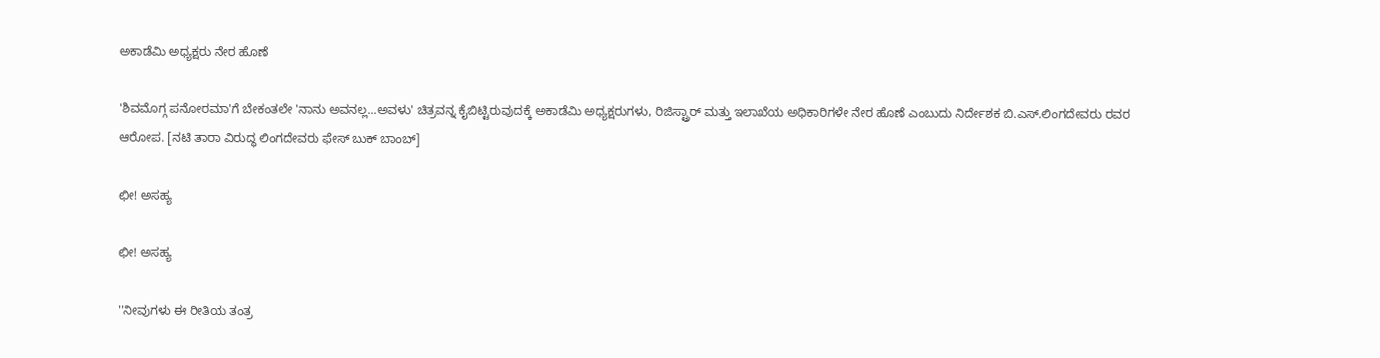ಅಕಾಡೆಮಿ ಅಧ್ಯಕ್ಷರು ನೇರ ಹೊಣೆ

'ಶಿವಮೊಗ್ಗ ಪನೋರಮಾ'ಗೆ ಬೇಕಂತಲೇ 'ನಾನು ಅವನಲ್ಲ...ಅವಳು' ಚಿತ್ರವನ್ನ ಕೈಬಿಟ್ಟಿರುವುದಕ್ಕೆ ಅಕಾಡೆಮಿ ಅಧ್ಯಕ್ಷರುಗಳು, ರಿಜಿಸ್ಟ್ರಾರ್ ಮತ್ತು ಇಲಾಖೆಯ ಅಧಿಕಾರಿಗಳೇ ನೇರ ಹೊಣೆ ಎಂಬುದು ನಿರ್ದೇಶಕ ಬಿ.ಎಸ್.ಲಿಂಗದೇವರು ರವರ ಆರೋಪ. [ನಟಿ ತಾರಾ ವಿರುದ್ಧ ಲಿಂಗದೇವರು ಫೇಸ್ ಬುಕ್ ಬಾಂಬ್]

ಛೀ! ಅಸಹ್ಯ

ಛೀ! ಅಸಹ್ಯ

''ನೀವುಗಳು ಈ ರೀತಿಯ ತಂತ್ರ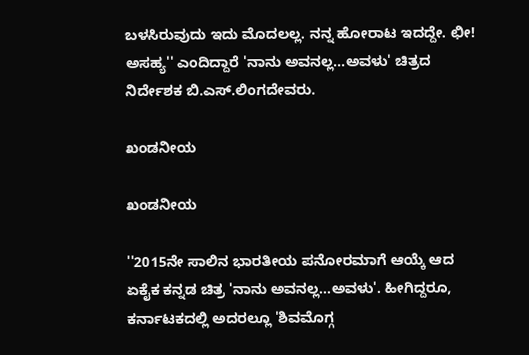ಬಳಸಿರುವುದು ಇದು ಮೊದಲಲ್ಲ. ನನ್ನ ಹೋರಾಟ ಇದದ್ದೇ. ಛೀ! ಅಸಹ್ಯ'' ಎಂದಿದ್ದಾರೆ 'ನಾನು ಅವನಲ್ಲ...ಅವಳು' ಚಿತ್ರದ ನಿರ್ದೇಶಕ ಬಿ.ಎಸ್.ಲಿಂಗದೇವರು.

ಖಂಡನೀಯ

ಖಂಡನೀಯ

''2015ನೇ ಸಾಲಿನ ಭಾರತೀಯ ಪನೋರಮಾಗೆ ಆಯ್ಕೆ ಆದ ಏಕೈಕ ಕನ್ನಡ ಚಿತ್ರ 'ನಾನು ಅವನಲ್ಲ...ಅವಳು'. ಹೀಗಿದ್ದರೂ, ಕರ್ನಾಟಕದಲ್ಲಿ ಅದರಲ್ಲೂ 'ಶಿವಮೊಗ್ಗ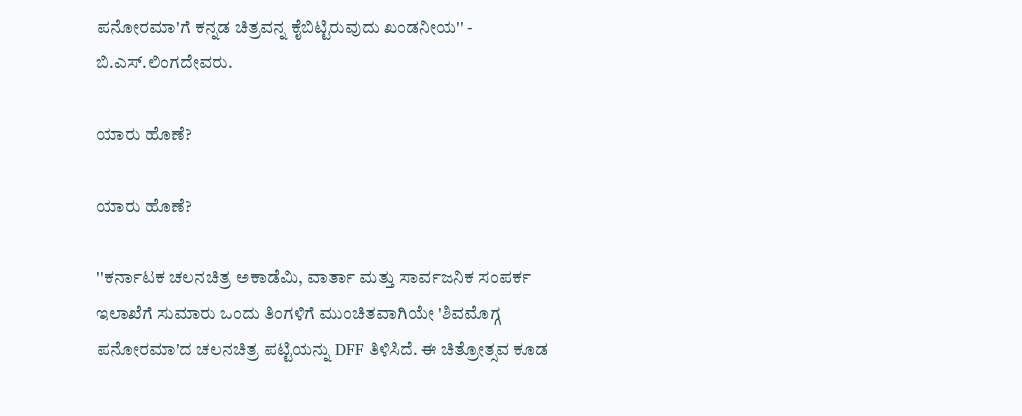ಪನೋರಮಾ'ಗೆ ಕನ್ನಡ ಚಿತ್ರವನ್ನ ಕೈಬಿಟ್ಟಿರುವುದು ಖಂಡನೀಯ'' - ಬಿ.ಎಸ್.ಲಿಂಗದೇವರು.

ಯಾರು ಹೊಣೆ?

ಯಾರು ಹೊಣೆ?

''ಕರ್ನಾಟಕ ಚಲನಚಿತ್ರ ಅಕಾಡೆಮಿ, ವಾರ್ತಾ ಮತ್ತು ಸಾರ್ವಜನಿಕ ಸಂಪರ್ಕ ಇಲಾಖೆಗೆ ಸುಮಾರು ಒಂದು ತಿಂಗಳಿಗೆ ಮುಂಚಿತವಾಗಿಯೇ 'ಶಿವಮೊಗ್ಗ ಪನೋರಮಾ'ದ ಚಲನಚಿತ್ರ ಪಟ್ಟಿಯನ್ನು DFF ತಿಳಿಸಿದೆ. ಈ ಚಿತ್ರೋತ್ಸವ ಕೂಡ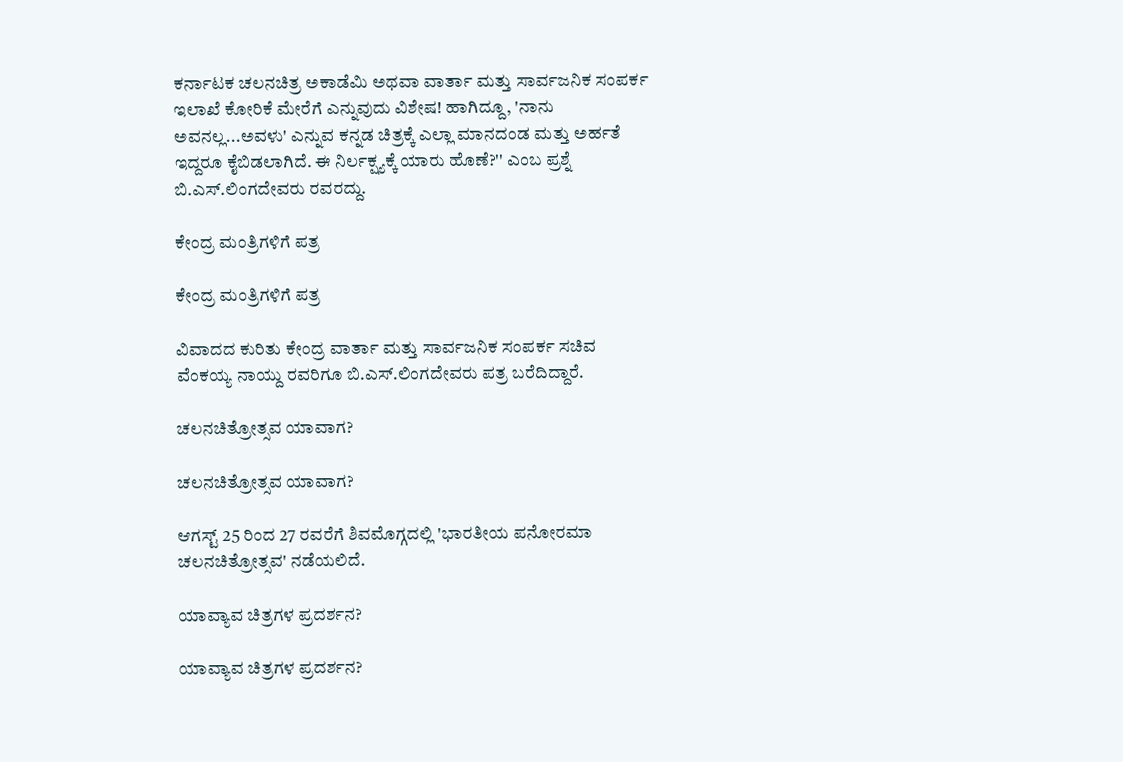ಕರ್ನಾಟಕ ಚಲನಚಿತ್ರ ಅಕಾಡೆಮಿ ಅಥವಾ ವಾರ್ತಾ ಮತ್ತು ಸಾರ್ವಜನಿಕ ಸಂಪರ್ಕ ಇಲಾಖೆ ಕೋರಿಕೆ ಮೇರೆಗೆ ಎನ್ನುವುದು ವಿಶೇಷ! ಹಾಗಿದ್ದೂ, 'ನಾನು ಅವನಲ್ಲ...ಅವಳು' ಎನ್ನುವ ಕನ್ನಡ ಚಿತ್ರಕ್ಕೆ ಎಲ್ಲಾ ಮಾನದಂಡ ಮತ್ತು ಅರ್ಹತೆ ಇದ್ದರೂ ಕೈಬಿಡಲಾಗಿದೆ. ಈ ನಿರ್ಲಕ್ಷ್ಯಕ್ಕೆ ಯಾರು ಹೊಣೆ?'' ಎಂಬ ಪ್ರಶ್ನೆ ಬಿ.ಎಸ್.ಲಿಂಗದೇವರು ರವರದ್ದು.

ಕೇಂದ್ರ ಮಂತ್ರಿಗಳಿಗೆ ಪತ್ರ

ಕೇಂದ್ರ ಮಂತ್ರಿಗಳಿಗೆ ಪತ್ರ

ವಿವಾದದ ಕುರಿತು ಕೇಂದ್ರ ವಾರ್ತಾ ಮತ್ತು ಸಾರ್ವಜನಿಕ ಸಂಪರ್ಕ ಸಚಿವ ವೆಂಕಯ್ಯ ನಾಯ್ದು ರವರಿಗೂ ಬಿ.ಎಸ್.ಲಿಂಗದೇವರು ಪತ್ರ ಬರೆದಿದ್ದಾರೆ.

ಚಲನಚಿತ್ರೋತ್ಸವ ಯಾವಾಗ?

ಚಲನಚಿತ್ರೋತ್ಸವ ಯಾವಾಗ?

ಆಗಸ್ಟ್ 25 ರಿಂದ 27 ರವರೆಗೆ ಶಿವಮೊಗ್ಗದಲ್ಲಿ 'ಭಾರತೀಯ ಪನೋರಮಾ ಚಲನಚಿತ್ರೋತ್ಸವ' ನಡೆಯಲಿದೆ.

ಯಾವ್ಯಾವ ಚಿತ್ರಗಳ ಪ್ರದರ್ಶನ?

ಯಾವ್ಯಾವ ಚಿತ್ರಗಳ ಪ್ರದರ್ಶನ?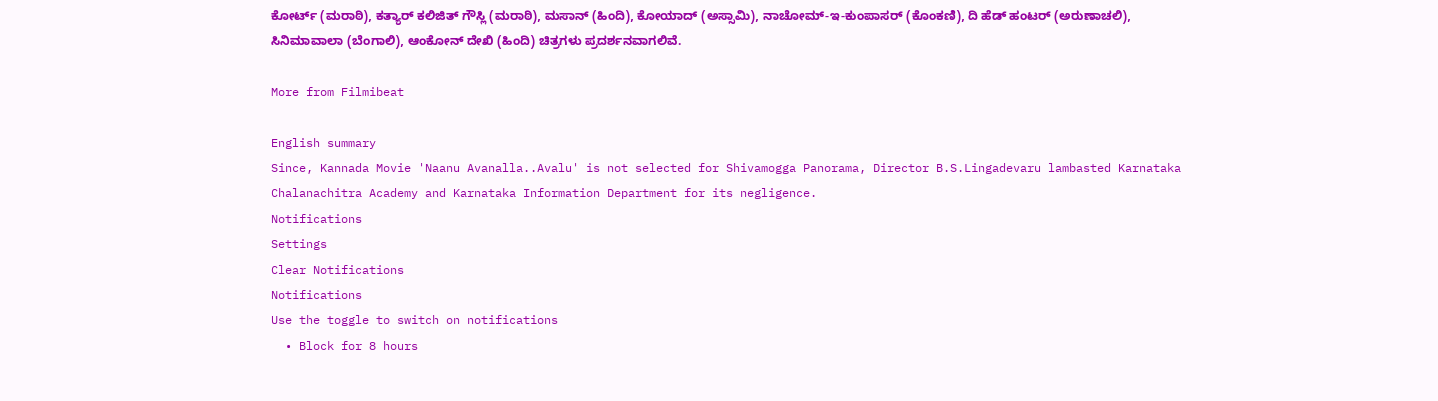ಕೋರ್ಟ್ (ಮರಾಠಿ), ಕತ್ಯಾರ್ ಕಲಿಜಿತ್ ಗೌಸ್ಲಿ (ಮರಾಠಿ), ಮಸಾನ್ (ಹಿಂದಿ), ಕೋಯಾದ್ (ಅಸ್ಸಾಮಿ), ನಾಚೋಮ್-ಇ-ಕುಂಪಾಸರ್ (ಕೊಂಕಣಿ), ದಿ ಹೆಡ್ ಹಂಟರ್ (ಅರುಣಾಚಲಿ), ಸಿನಿಮಾವಾಲಾ (ಬೆಂಗಾಲಿ), ಆಂಕೋನ್ ದೇಖಿ (ಹಿಂದಿ) ಚಿತ್ರಗಳು ಪ್ರದರ್ಶನವಾಗಲಿವೆ.

More from Filmibeat

English summary
Since, Kannada Movie 'Naanu Avanalla..Avalu' is not selected for Shivamogga Panorama, Director B.S.Lingadevaru lambasted Karnataka Chalanachitra Academy and Karnataka Information Department for its negligence.
Notifications
Settings
Clear Notifications
Notifications
Use the toggle to switch on notifications
  • Block for 8 hours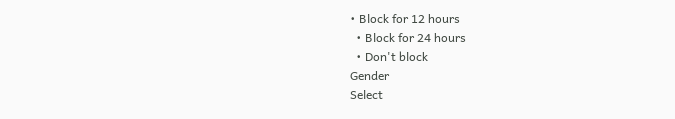• Block for 12 hours
  • Block for 24 hours
  • Don't block
Gender
Select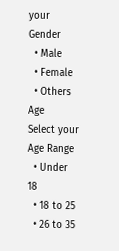your Gender
  • Male
  • Female
  • Others
Age
Select your Age Range
  • Under 18
  • 18 to 25
  • 26 to 35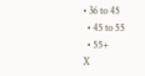• 36 to 45
  • 45 to 55
  • 55+
X